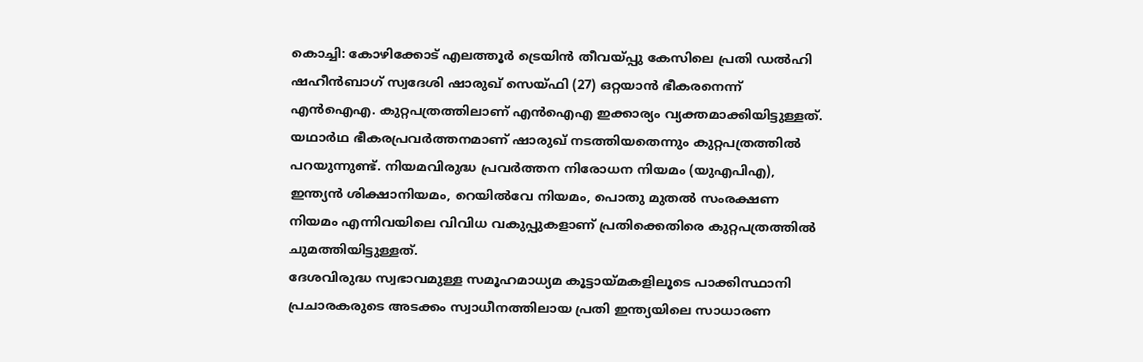കൊച്ചി: കോഴിക്കോട് എലത്തൂർ ട്രെയിൻ തീവയ്പ്പു കേസിലെ പ്രതി ഡൽഹി ഷഹീൻബാഗ് സ്വദേശി ഷാരുഖ് സെയ്ഫി (27) ഒറ്റയാൻ ഭീകരനെന്ന് എൻഐഎ. കുറ്റപത്രത്തിലാണ് എൻഐഎ ഇക്കാര്യം വ്യക്തമാക്കിയിട്ടുള്ളത്. യഥാർഥ ഭീകരപ്രവർത്തനമാണ് ഷാരുഖ് നടത്തിയതെന്നും കുറ്റപത്രത്തിൽ പറയുന്നുണ്ട്. നിയമവിരുദ്ധ പ്രവർത്തന നിരോധന നിയമം (യുഎപിഎ), ഇന്ത്യൻ ശിക്ഷാനിയമം, റെയിൽവേ നിയമം, പൊതു മുതൽ സംരക്ഷണ നിയമം എന്നിവയിലെ വിവിധ വകുപ്പുകളാണ് പ്രതിക്കെതിരെ കുറ്റപത്രത്തിൽ ചുമത്തിയിട്ടുള്ളത്.
ദേശവിരുദ്ധ സ്വഭാവമുള്ള സമൂഹമാധ്യമ കൂട്ടായ്മകളിലൂടെ പാക്കിസ്ഥാനി പ്രചാരകരുടെ അടക്കം സ്വാധീനത്തിലായ പ്രതി ഇന്ത്യയിലെ സാധാരണ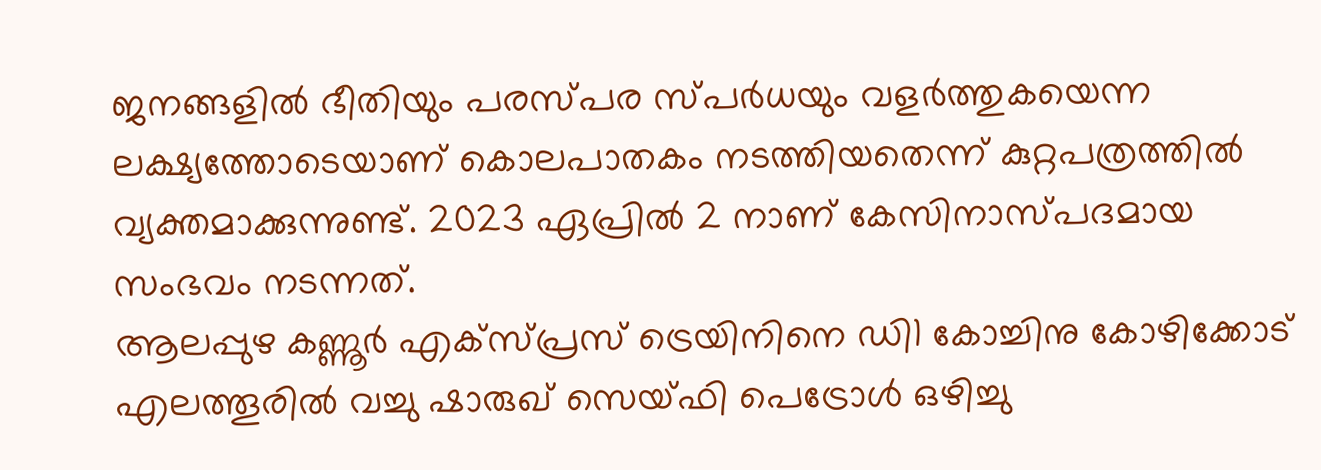ജനങ്ങളിൽ ഭീതിയും പരസ്പര സ്പർധയും വളർത്തുകയെന്ന ലക്ഷ്യത്തോടെയാണ് കൊലപാതകം നടത്തിയതെന്ന് കുറ്റപത്രത്തിൽ വ്യക്തമാക്കുന്നുണ്ട്. 2023 ഏപ്രിൽ 2 നാണ് കേസിനാസ്പദമായ സംഭവം നടന്നത്.
ആലപ്പുഴ കണ്ണൂർ എക്സ്പ്രസ് ട്രെയിനിനെ ഡി1 കോച്ചിനു കോഴിക്കോട് എലത്തൂരിൽ വച്ചു ഷാരുഖ് സെയ്ഫി പെട്രോൾ ഒഴിച്ചു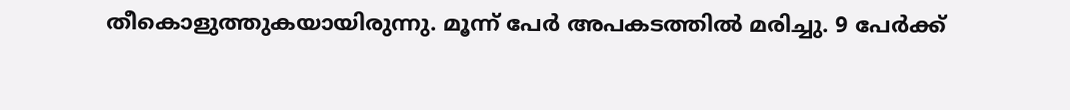തീകൊളുത്തുകയായിരുന്നു. മൂന്ന് പേർ അപകടത്തിൽ മരിച്ചു. 9 പേർക്ക്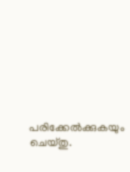പരിക്കേൽക്കുകയും ചെയ്തു.